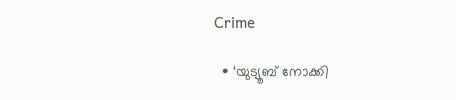Crime

  • ‘യുട്യൂബ് നോക്കി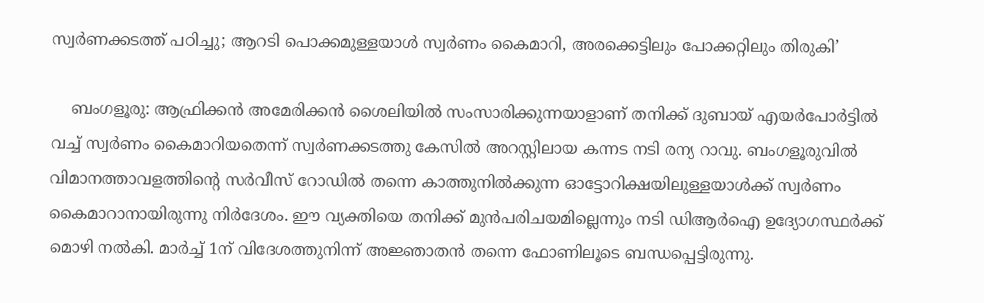സ്വര്‍ണക്കടത്ത് പഠിച്ചു; ആറടി പൊക്കമുള്ളയാള്‍ സ്വര്‍ണം കൈമാറി, അരക്കെട്ടിലും പോക്കറ്റിലും തിരുകി’

    ബംഗളൂരു: ആഫ്രിക്കന്‍ അമേരിക്കന്‍ ശൈലിയില്‍ സംസാരിക്കുന്നയാളാണ് തനിക്ക് ദുബായ് എയര്‍പോര്‍ട്ടില്‍ വച്ച് സ്വര്‍ണം കൈമാറിയതെന്ന് സ്വര്‍ണക്കടത്തു കേസില്‍ അറസ്റ്റിലായ കന്നട നടി രന്യ റാവു. ബംഗളൂരുവില്‍ വിമാനത്താവളത്തിന്റെ സര്‍വീസ് റോഡില്‍ തന്നെ കാത്തുനില്‍ക്കുന്ന ഓട്ടോറിക്ഷയിലുള്ളയാള്‍ക്ക് സ്വര്‍ണം കൈമാറാനായിരുന്നു നിര്‍ദേശം. ഈ വ്യക്തിയെ തനിക്ക് മുന്‍പരിചയമില്ലെന്നും നടി ഡിആര്‍ഐ ഉദ്യോഗസ്ഥര്‍ക്ക് മൊഴി നല്‍കി. മാര്‍ച്ച് 1ന് വിദേശത്തുനിന്ന് അജ്ഞാതന്‍ തന്നെ ഫോണിലൂടെ ബന്ധപ്പെട്ടിരുന്നു.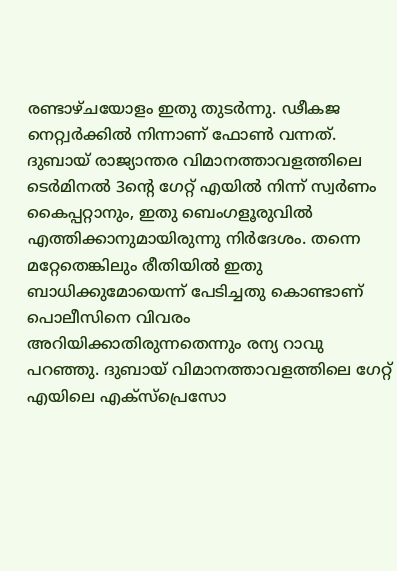രണ്ടാഴ്ചയോളം ഇതു തുടര്‍ന്നു. ഢീകജ നെറ്റ്വര്‍ക്കില്‍ നിന്നാണ് ഫോണ്‍ വന്നത്. ദുബായ് രാജ്യാന്തര വിമാനത്താവളത്തിലെ ടെര്‍മിനല്‍ 3ന്റെ ഗേറ്റ് എയില്‍ നിന്ന് സ്വര്‍ണം കൈപ്പറ്റാനും, ഇതു ബെംഗളൂരുവില്‍ എത്തിക്കാനുമായിരുന്നു നിര്‍ദേശം. തന്നെ മറ്റേതെങ്കിലും രീതിയില്‍ ഇതു ബാധിക്കുമോയെന്ന് പേടിച്ചതു കൊണ്ടാണ് പൊലീസിനെ വിവരം അറിയിക്കാതിരുന്നതെന്നും രന്യ റാവു പറഞ്ഞു. ദുബായ് വിമാനത്താവളത്തിലെ ഗേറ്റ് എയിലെ എക്‌സ്‌പ്രെസോ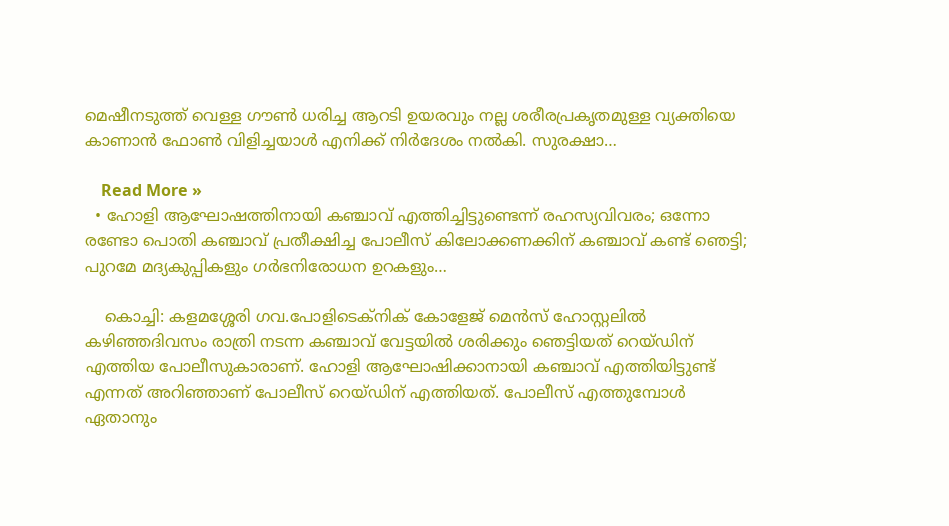മെഷീനടുത്ത് വെള്ള ഗൗണ്‍ ധരിച്ച ആറടി ഉയരവും നല്ല ശരീരപ്രകൃതമുള്ള വ്യക്തിയെ കാണാന്‍ ഫോണ്‍ വിളിച്ചയാള്‍ എനിക്ക് നിര്‍ദേശം നല്‍കി. സുരക്ഷാ…

    Read More »
  • ഹോളി ആഘോഷത്തിനായി കഞ്ചാവ് എത്തിച്ചിട്ടുണ്ടെന്ന് രഹസ്യവിവരം; ഒന്നോ രണ്ടോ പൊതി കഞ്ചാവ് പ്രതീക്ഷിച്ച പോലീസ് കിലോക്കണക്കിന് കഞ്ചാവ് കണ്ട് ഞെട്ടി; പുറമേ മദ്യകുപ്പികളും ഗര്‍ഭനിരോധന ഉറകളും…

    കൊച്ചി: കളമശ്ശേരി ഗവ.പോളിടെക്നിക് കോളേജ് മെന്‍സ് ഹോസ്റ്റലില്‍ കഴിഞ്ഞദിവസം രാത്രി നടന്ന കഞ്ചാവ് വേട്ടയില്‍ ശരിക്കും ഞെട്ടിയത് റെയ്ഡിന് എത്തിയ പോലീസുകാരാണ്. ഹോളി ആഘോഷിക്കാനായി കഞ്ചാവ് എത്തിയിട്ടുണ്ട് എന്നത് അറിഞ്ഞാണ് പോലീസ് റെയ്ഡിന് എത്തിയത്. പോലീസ് എത്തുമ്പോള്‍ ഏതാനും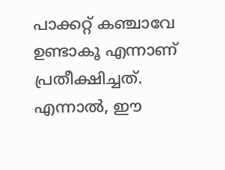പാക്കറ്റ് കഞ്ചാവേ ഉണ്ടാകൂ എന്നാണ് പ്രതീക്ഷിച്ചത്. എന്നാല്‍, ഈ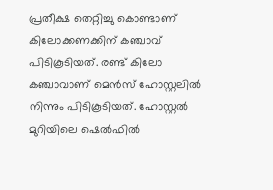പ്രതീക്ഷ തെറ്റിച്ചു കൊണ്ടാണ് കിലോക്കണക്കിന് കഞ്ചാവ് പിടികൂടിയത്. രണ്ട് കിലോ കഞ്ചാവാണ് മെന്‍സ് ഹോസ്റ്റലില്‍ നിന്നും പിടികൂടിയത്. ഹോസ്റ്റല്‍ മുറിയിലെ ഷെല്‍ഫില്‍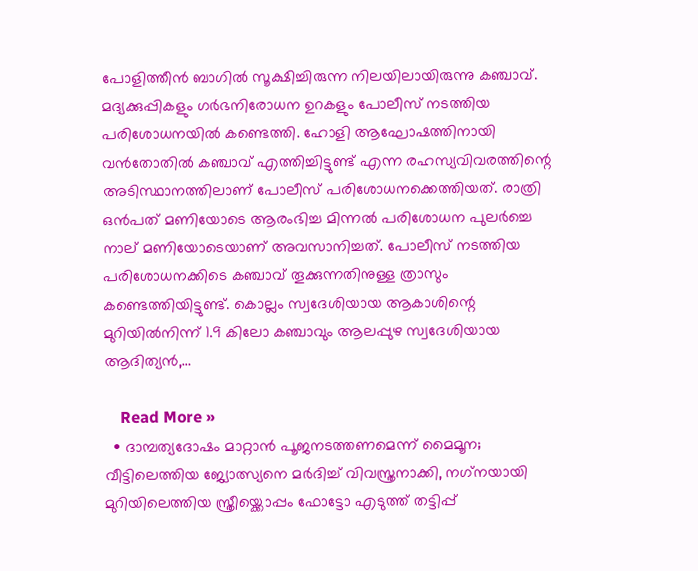പോളിത്തീന്‍ ബാഗില്‍ സൂക്ഷിച്ചിരുന്ന നിലയിലായിരുന്നു കഞ്ചാവ്. മദ്യക്കുപ്പികളും ഗര്‍ഭനിരോധന ഉറകളും പോലീസ് നടത്തിയ പരിശോധനയില്‍ കണ്ടെത്തി. ഹോളി ആഘോഷത്തിനായി വന്‍തോതില്‍ കഞ്ചാവ് എത്തിച്ചിട്ടുണ്ട് എന്ന രഹസ്യവിവരത്തിന്റെ അടിസ്ഥാനത്തിലാണ് പോലീസ് പരിശോധനക്കെത്തിയത്. രാത്രി ഒന്‍പത് മണിയോടെ ആരംഭിച്ച മിന്നല്‍ പരിശോധന പുലര്‍ച്ചെ നാല് മണിയോടെയാണ് അവസാനിച്ചത്. പോലീസ് നടത്തിയ പരിശോധനക്കിടെ കഞ്ചാവ് തൂക്കുന്നതിനുള്ള ത്രാസും കണ്ടെത്തിയിട്ടുണ്ട്. കൊല്ലം സ്വദേശിയായ ആകാശിന്റെ മുറിയില്‍നിന്ന് 1.9 കിലോ കഞ്ചാവും ആലപ്പുഴ സ്വദേശിയായ ആദിത്യന്‍,…

    Read More »
  • ദാമ്പത്യദോഷം മാറ്റാന്‍ പൂജനടത്തണമെന്ന് മൈമൂന; വീട്ടിലെത്തിയ ജ്യോത്സ്യനെ മര്‍ദിച്ച് വിവസ്ത്രനാക്കി, നഗ്‌നയായി മുറിയിലെത്തിയ സ്ത്രീയ്ക്കൊപ്പം ഫോട്ടോ എടുത്ത് തട്ടിപ്പ്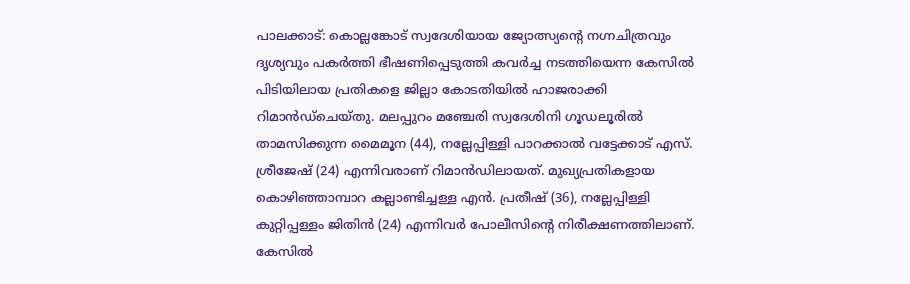പാലക്കാട്: കൊല്ലങ്കോട് സ്വദേശിയായ ജ്യോത്സ്യന്റെ നഗ്നചിത്രവും ദൃശ്യവും പകര്‍ത്തി ഭീഷണിപ്പെടുത്തി കവര്‍ച്ച നടത്തിയെന്ന കേസില്‍ പിടിയിലായ പ്രതികളെ ജില്ലാ കോടതിയില്‍ ഹാജരാക്കി റിമാന്‍ഡ്ചെയ്തു. മലപ്പുറം മഞ്ചേരി സ്വദേശിനി ഗൂഡലൂരില്‍ താമസിക്കുന്ന മൈമൂന (44), നല്ലേപ്പിള്ളി പാറക്കാല്‍ വട്ടേക്കാട് എസ്. ശ്രീജേഷ് (24) എന്നിവരാണ് റിമാന്‍ഡിലായത്. മുഖ്യപ്രതികളായ കൊഴിഞ്ഞാമ്പാറ കല്ലാണ്ടിച്ചള്ള എന്‍. പ്രതീഷ് (36), നല്ലേപ്പിള്ളി കുറ്റിപ്പള്ളം ജിതിന്‍ (24) എന്നിവര്‍ പോലീസിന്റെ നിരീക്ഷണത്തിലാണ്. കേസില്‍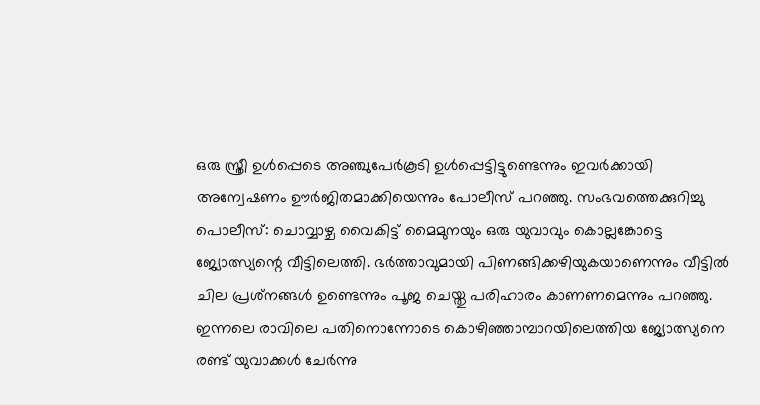ഒരു സ്ത്രീ ഉള്‍പ്പെടെ അഞ്ചുപേര്‍കൂടി ഉള്‍പ്പെട്ടിട്ടുണ്ടെന്നും ഇവര്‍ക്കായി അന്വേഷണം ഊര്‍ജിതമാക്കിയെന്നും പോലീസ് പറഞ്ഞു. സംഭവത്തെക്കുറിച്ചു പൊലീസ്: ചൊവ്വാഴ്ച വൈകിട്ട് മൈമുനയും ഒരു യുവാവും കൊല്ലങ്കോട്ടെ ജ്യോത്സ്യന്റെ വീട്ടിലെത്തി. ഭര്‍ത്താവുമായി പിണങ്ങിക്കഴിയുകയാണെന്നും വീട്ടില്‍ ചില പ്രശ്‌നങ്ങള്‍ ഉണ്ടെന്നും പൂജ ചെയ്തു പരിഹാരം കാണണമെന്നും പറഞ്ഞു. ഇന്നലെ രാവിലെ പതിനൊന്നോടെ കൊഴിഞ്ഞാമ്പാറയിലെത്തിയ ജ്യോത്സ്യനെ രണ്ട് യുവാക്കള്‍ ചേര്‍ന്നു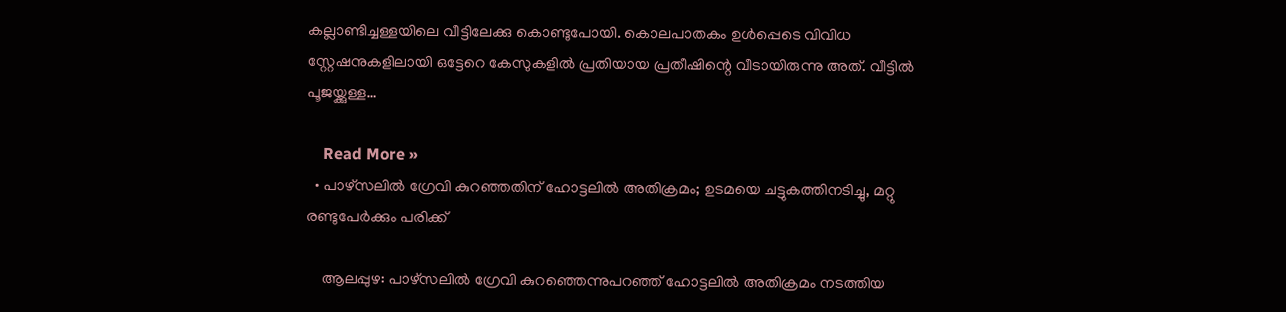കല്ലാണ്ടിച്ചള്ളയിലെ വീട്ടിലേക്കു കൊണ്ടുപോയി. കൊലപാതകം ഉള്‍പ്പെടെ വിവിധ സ്റ്റേഷനുകളിലായി ഒട്ടേറെ കേസുകളില്‍ പ്രതിയായ പ്രതീഷിന്റെ വീടായിരുന്നു അത്. വീട്ടില്‍ പൂജയ്ക്കുള്ള…

    Read More »
  • പാഴ്സലില്‍ ഗ്രേവി കുറഞ്ഞതിന് ഹോട്ടലില്‍ അതിക്രമം; ഉടമയെ ചട്ടുകത്തിനടിച്ചു, മറ്റു രണ്ടുപേര്‍ക്കും പരിക്ക്

    ആലപ്പുഴ: പാഴ്‌സലില്‍ ഗ്രേവി കുറഞ്ഞെന്നുപറഞ്ഞ് ഹോട്ടലില്‍ അതിക്രമം നടത്തിയ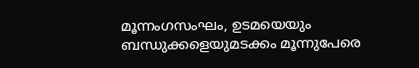മൂന്നംഗസംഘം, ഉടമയെയും ബന്ധുക്കളെയുമടക്കം മൂന്നുപേരെ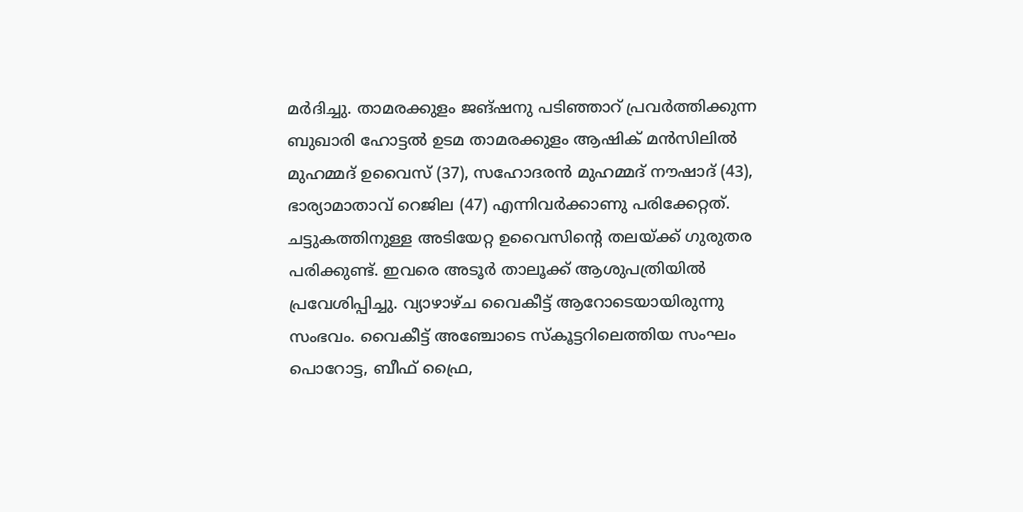മര്‍ദിച്ചു. താമരക്കുളം ജങ്ഷനു പടിഞ്ഞാറ് പ്രവര്‍ത്തിക്കുന്ന ബുഖാരി ഹോട്ടല്‍ ഉടമ താമരക്കുളം ആഷിക് മന്‍സിലില്‍ മുഹമ്മദ് ഉവൈസ് (37), സഹോദരന്‍ മുഹമ്മദ് നൗഷാദ് (43), ഭാര്യാമാതാവ് റെജില (47) എന്നിവര്‍ക്കാണു പരിക്കേറ്റത്. ചട്ടുകത്തിനുള്ള അടിയേറ്റ ഉവൈസിന്റെ തലയ്ക്ക് ഗുരുതര പരിക്കുണ്ട്. ഇവരെ അടൂര്‍ താലൂക്ക് ആശുപത്രിയില്‍ പ്രവേശിപ്പിച്ചു. വ്യാഴാഴ്ച വൈകീട്ട് ആറോടെയായിരുന്നു സംഭവം. വൈകീട്ട് അഞ്ചോടെ സ്‌കൂട്ടറിലെത്തിയ സംഘം പൊറോട്ട, ബീഫ് ഫ്രൈ,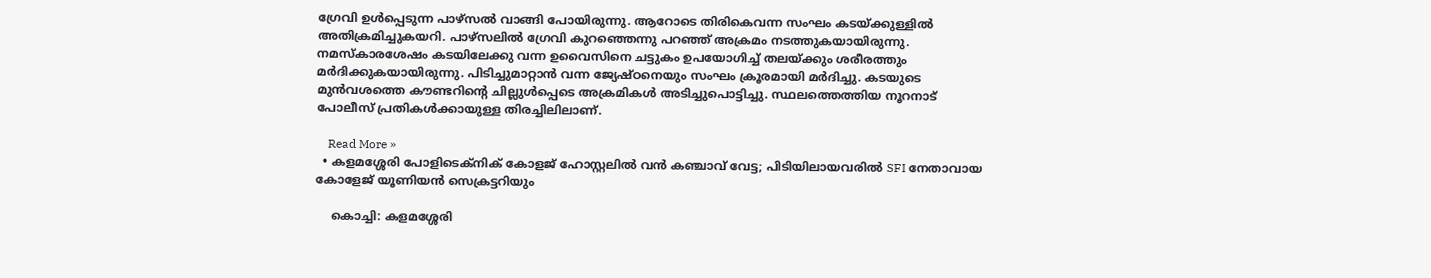ഗ്രേവി ഉള്‍പ്പെടുന്ന പാഴ്സല്‍ വാങ്ങി പോയിരുന്നു. ആറോടെ തിരികെവന്ന സംഘം കടയ്ക്കുള്ളില്‍ അതിക്രമിച്ചുകയറി. പാഴ്സലില്‍ ഗ്രേവി കുറഞ്ഞെന്നു പറഞ്ഞ് അക്രമം നടത്തുകയായിരുന്നു. നമസ്‌കാരശേഷം കടയിലേക്കു വന്ന ഉവൈസിനെ ചട്ടുകം ഉപയോഗിച്ച് തലയ്ക്കും ശരീരത്തും മര്‍ദിക്കുകയായിരുന്നു. പിടിച്ചുമാറ്റാന്‍ വന്ന ജ്യേഷ്ഠനെയും സംഘം ക്രൂരമായി മര്‍ദിച്ചു. കടയുടെ മുന്‍വശത്തെ കൗണ്ടറിന്റെ ചില്ലുള്‍പ്പെടെ അക്രമികള്‍ അടിച്ചുപൊട്ടിച്ചു. സ്ഥലത്തെത്തിയ നൂറനാട് പോലീസ് പ്രതികള്‍ക്കായുള്ള തിരച്ചിലിലാണ്.

    Read More »
  • കളമശ്ശേരി പോളിടെക്‌നിക് കോളജ് ഹോസ്റ്റലില്‍ വന്‍ കഞ്ചാവ് വേട്ട; പിടിയിലായവരില്‍ SFI നേതാവായ കോളേജ് യൂണിയന്‍ സെക്രട്ടറിയും

    കൊച്ചി: കളമശ്ശേരി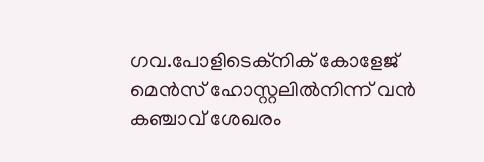ഗവ.പോളിടെക്നിക് കോളേജ് മെന്‍സ് ഹോസ്റ്റലില്‍നിന്ന് വന്‍ കഞ്ചാവ് ശേഖരം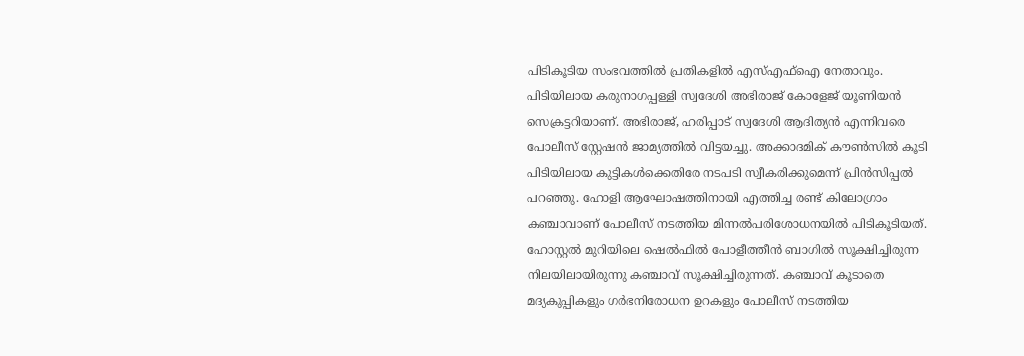പിടികൂടിയ സംഭവത്തില്‍ പ്രതികളില്‍ എസ്എഫ്ഐ നേതാവും. പിടിയിലായ കരുനാഗപ്പള്ളി സ്വദേശി അഭിരാജ് കോളേജ് യൂണിയന്‍ സെക്രട്ടറിയാണ്. അഭിരാജ്, ഹരിപ്പാട് സ്വദേശി ആദിത്യന്‍ എന്നിവരെ പോലീസ് സ്റ്റേഷന്‍ ജാമ്യത്തില്‍ വിട്ടയച്ചു. അക്കാദമിക് കൗണ്‍സില്‍ കൂടി പിടിയിലായ കുട്ടികള്‍ക്കെതിരേ നടപടി സ്വീകരിക്കുമെന്ന് പ്രിന്‍സിപ്പല്‍ പറഞ്ഞു. ഹോളി ആഘോഷത്തിനായി എത്തിച്ച രണ്ട് കിലോഗ്രാം കഞ്ചാവാണ് പോലീസ് നടത്തിയ മിന്നല്‍പരിശോധനയില്‍ പിടികൂടിയത്. ഹോസ്റ്റല്‍ മുറിയിലെ ഷെല്‍ഫില്‍ പോളീത്തീന്‍ ബാഗില്‍ സൂക്ഷിച്ചിരുന്ന നിലയിലായിരുന്നു കഞ്ചാവ് സൂക്ഷിച്ചിരുന്നത്. കഞ്ചാവ് കൂടാതെ മദ്യകുപ്പികളും ഗര്‍ഭനിരോധന ഉറകളും പോലീസ് നടത്തിയ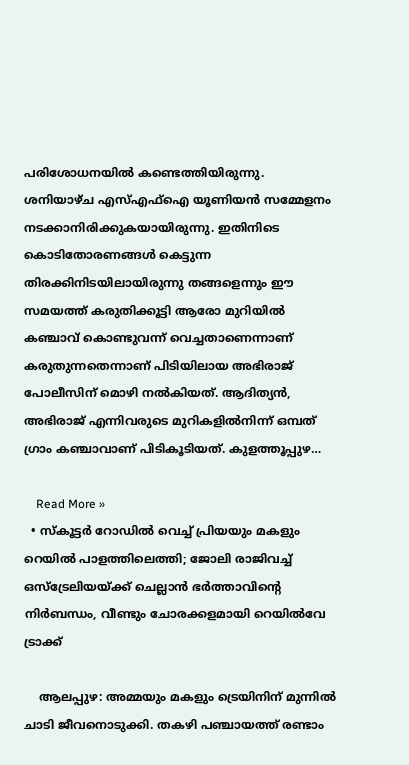പരിശോധനയില്‍ കണ്ടെത്തിയിരുന്നു. ശനിയാഴ്ച എസ്എഫ്ഐ യൂണിയന്‍ സമ്മേളനം നടക്കാനിരിക്കുകയായിരുന്നു. ഇതിനിടെ കൊടിതോരണങ്ങള്‍ കെട്ടുന്ന തിരക്കിനിടയിലായിരുന്നു തങ്ങളെന്നും ഈ സമയത്ത് കരുതിക്കൂട്ടി ആരോ മുറിയില്‍ കഞ്ചാവ് കൊണ്ടുവന്ന് വെച്ചതാണെന്നാണ് കരുതുന്നതെന്നാണ് പിടിയിലായ അഭിരാജ് പോലീസിന് മൊഴി നല്‍കിയത്. ആദിത്യന്‍, അഭിരാജ് എന്നിവരുടെ മുറികളില്‍നിന്ന് ഒമ്പത് ഗ്രാം കഞ്ചാവാണ് പിടികൂടിയത്. കുളത്തൂപ്പുഴ…

    Read More »
  • സ്‌കൂട്ടര്‍ റോഡില്‍ വെച്ച് പ്രിയയും മകളും റെയില്‍ പാളത്തിലെത്തി; ജോലി രാജിവച്ച് ഒസ്‌ട്രേലിയയ്ക്ക് ചെല്ലാന്‍ ഭര്‍ത്താവിന്റെ നിര്‍ബന്ധം, വീണ്ടും ചോരക്കളമായി റെയില്‍വേ ട്രാക്ക്

    ആലപ്പുഴ: അമ്മയും മകളും ട്രെയിനിന് മുന്നില്‍ ചാടി ജീവനൊടുക്കി. തകഴി പഞ്ചായത്ത് രണ്ടാം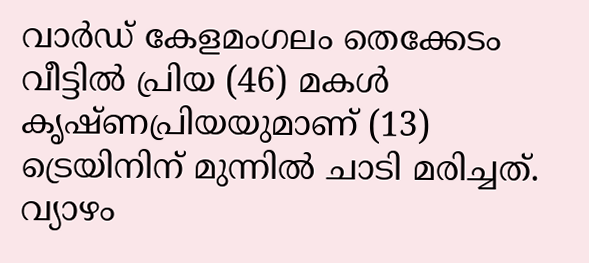വാര്‍ഡ് കേളമംഗലം തെക്കേടം വീട്ടില്‍ പ്രിയ (46) മകള്‍ കൃഷ്ണപ്രിയയുമാണ് (13) ട്രെയിനിന് മുന്നില്‍ ചാടി മരിച്ചത്. വ്യാഴം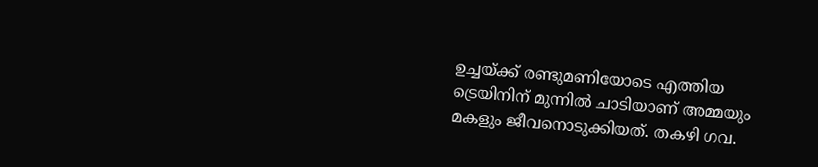ഉച്ചയ്ക്ക് രണ്ടുമണിയോടെ എത്തിയ ട്രെയിനിന് മുന്നില്‍ ചാടിയാണ് അമ്മയും മകളും ജീവനൊടുക്കിയത്. തകഴി ഗവ.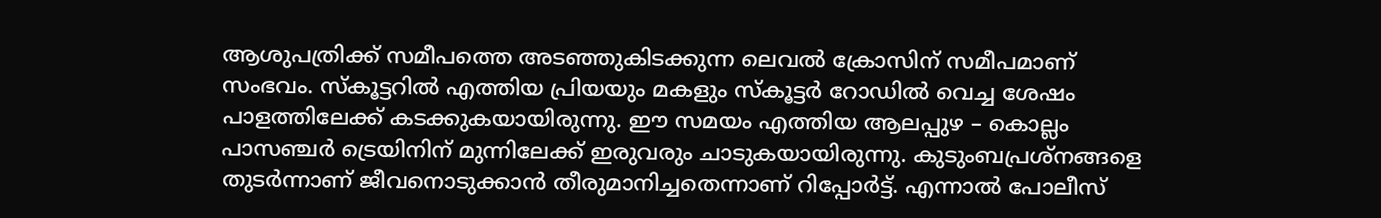ആശുപത്രിക്ക് സമീപത്തെ അടഞ്ഞുകിടക്കുന്ന ലെവല്‍ ക്രോസിന് സമീപമാണ് സംഭവം. സ്‌കൂട്ടറില്‍ എത്തിയ പ്രിയയും മകളും സ്‌കൂട്ടര്‍ റോഡില്‍ വെച്ച ശേഷം പാളത്തിലേക്ക് കടക്കുകയായിരുന്നു. ഈ സമയം എത്തിയ ആലപ്പുഴ – കൊല്ലം പാസഞ്ചര്‍ ട്രെയിനിന് മുന്നിലേക്ക് ഇരുവരും ചാടുകയായിരുന്നു. കുടുംബപ്രശ്‌നങ്ങളെ തുടര്‍ന്നാണ് ജീവനൊടുക്കാന്‍ തീരുമാനിച്ചതെന്നാണ് റിപ്പോര്‍ട്ട്. എന്നാല്‍ പോലീസ്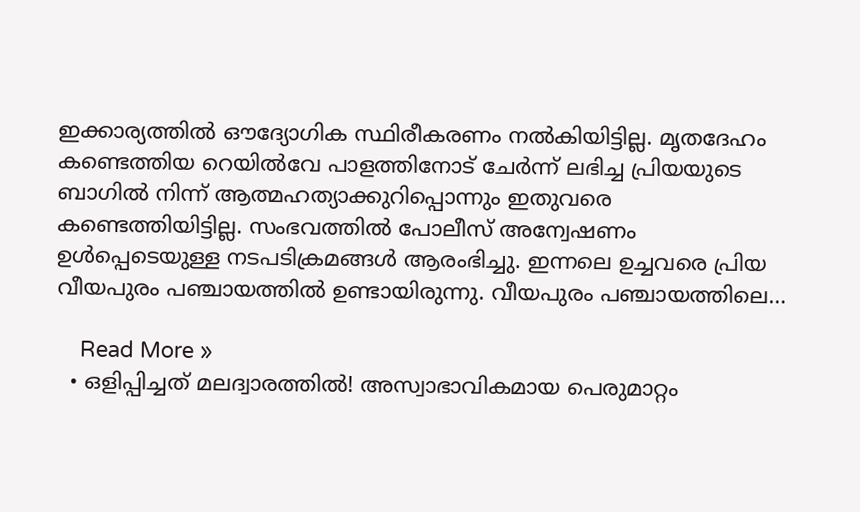ഇക്കാര്യത്തില്‍ ഔദ്യോഗിക സ്ഥിരീകരണം നല്‍കിയിട്ടില്ല. മൃതദേഹം കണ്ടെത്തിയ റെയില്‍വേ പാളത്തിനോട് ചേര്‍ന്ന് ലഭിച്ച പ്രിയയുടെ ബാഗില്‍ നിന്ന് ആത്മഹത്യാക്കുറിപ്പൊന്നും ഇതുവരെ കണ്ടെത്തിയിട്ടില്ല. സംഭവത്തില്‍ പോലീസ് അന്വേഷണം ഉള്‍പ്പെടെയുള്ള നടപടിക്രമങ്ങള്‍ ആരംഭിച്ചു. ഇന്നലെ ഉച്ചവരെ പ്രിയ വീയപുരം പഞ്ചായത്തില്‍ ഉണ്ടായിരുന്നു. വീയപുരം പഞ്ചായത്തിലെ…

    Read More »
  • ഒളിപ്പിച്ചത് മലദ്വാരത്തില്‍! അസ്വാഭാവികമായ പെരുമാറ്റം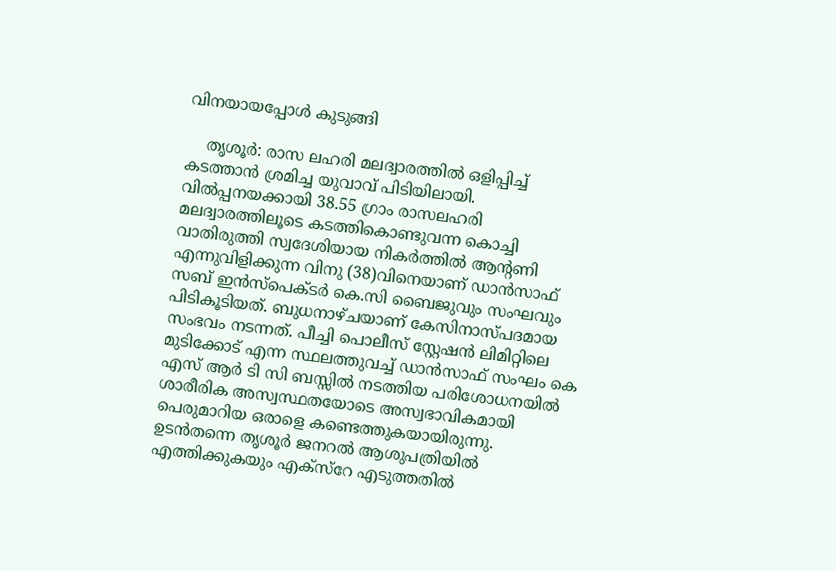വിനയായപ്പോള്‍ കുടുങ്ങി

    തൃശൂര്‍: രാസ ലഹരി മലദ്വാരത്തില്‍ ഒളിപ്പിച്ച് കടത്താന്‍ ശ്രമിച്ച യുവാവ് പിടിയിലായി. വില്‍പ്പനയക്കായി 38.55 ഗ്രാം രാസലഹരി മലദ്വാരത്തിലൂടെ കടത്തികൊണ്ടുവന്ന കൊച്ചി വാതിരുത്തി സ്വദേശിയായ നികര്‍ത്തില്‍ ആന്റണി എന്നുവിളിക്കുന്ന വിനു (38)വിനെയാണ് ഡാന്‍സാഫ് സബ് ഇന്‍സ്പെക്ടര്‍ കെ.സി ബൈജുവും സംഘവും പിടികൂടിയത്. ബുധനാഴ്ചയാണ് കേസിനാസ്പദമായ സംഭവം നടന്നത്. പീച്ചി പൊലീസ് സ്റ്റേഷന്‍ ലിമിറ്റിലെ മുടിക്കോട് എന്ന സ്ഥലത്തുവച്ച് ഡാന്‍സാഫ് സംഘം കെ എസ് ആര്‍ ടി സി ബസ്സില്‍ നടത്തിയ പരിശോധനയില്‍ ശാരീരിക അസ്വസ്ഥതയോടെ അസ്വഭാവികമായി പെരുമാറിയ ഒരാളെ കണ്ടെത്തുകയായിരുന്നു. ഉടന്‍തന്നെ തൃശൂര്‍ ജനറല്‍ ആശുപത്രിയില്‍ എത്തിക്കുകയും എക്സ്റേ എടുത്തതില്‍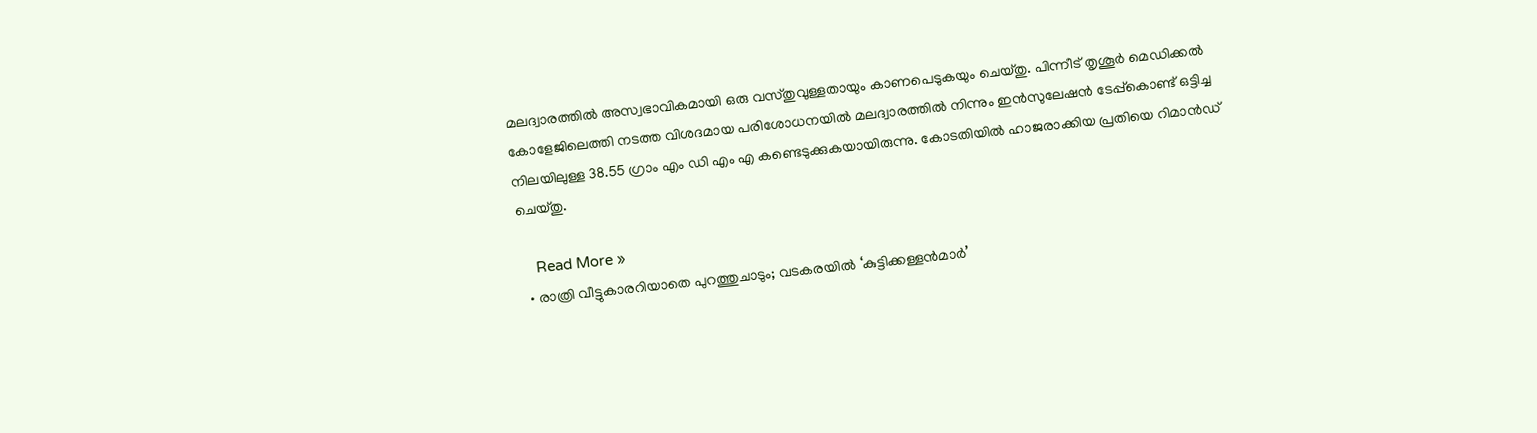മലദ്വാരത്തില്‍ അസ്വഭാവികമായി ഒരു വസ്തുവുള്ളതായും കാണപെടുകയും ചെയ്തു. പിന്നീട് തൃശൂര്‍ മെഡിക്കല്‍ കോളേജിലെത്തി നടത്ത വിശദമായ പരിശോധനയില്‍ മലദ്വാരത്തില്‍ നിന്നും ഇന്‍സുലേഷന്‍ ടേപ്പ്കൊണ്ട് ഒട്ടിച്ച നിലയിലുള്ള 38.55 ഗ്രാം എം ഡി എം എ കണ്ടെടുക്കുകയായിരുന്നു. കോടതിയില്‍ ഹാജരാക്കിയ പ്രതിയെ റിമാന്‍ഡ് ചെയ്തു.

    Read More »
  • രാത്രി വീട്ടുകാരറിയാതെ പുറത്തുചാടും; വടകരയില്‍ ‘കുട്ടിക്കള്ളന്‍മാര്‍’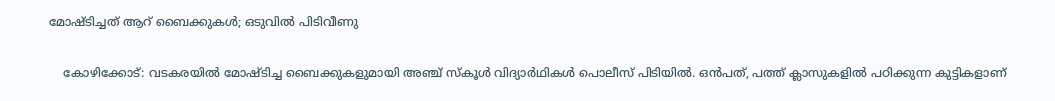മോഷ്ടിച്ചത് ആറ് ബൈക്കുകള്‍; ഒടുവില്‍ പിടിവീണു

    കോഴിക്കോട്: വടകരയില്‍ മോഷ്ടിച്ച ബൈക്കുകളുമായി അഞ്ച് സ്‌കൂള്‍ വിദ്യാര്‍ഥികള്‍ പൊലീസ് പിടിയില്‍. ഒന്‍പത്, പത്ത് ക്ലാസുകളില്‍ പഠിക്കുന്ന കുട്ടികളാണ്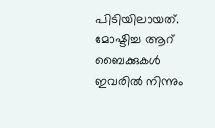പിടിയിലായത്. മോഷ്ടിച്ച ആറ് ബൈക്കുകള്‍ ഇവരില്‍ നിന്നും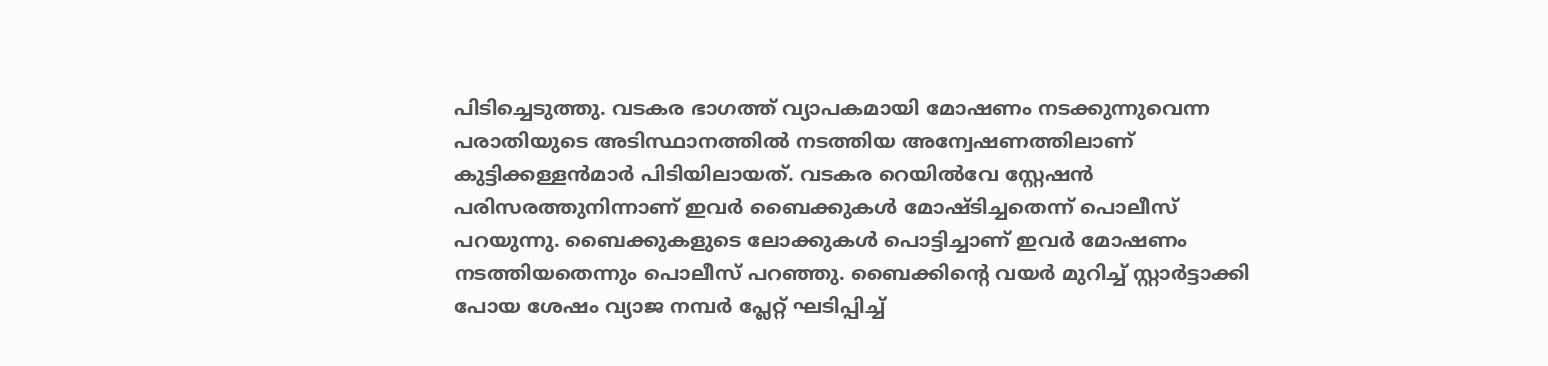പിടിച്ചെടുത്തു. വടകര ഭാഗത്ത് വ്യാപകമായി മോഷണം നടക്കുന്നുവെന്ന പരാതിയുടെ അടിസ്ഥാനത്തില്‍ നടത്തിയ അന്വേഷണത്തിലാണ് കുട്ടിക്കള്ളന്‍മാര്‍ പിടിയിലായത്. വടകര റെയില്‍വേ സ്റ്റേഷന്‍ പരിസരത്തുനിന്നാണ് ഇവര്‍ ബൈക്കുകള്‍ മോഷ്ടിച്ചതെന്ന് പൊലീസ് പറയുന്നു. ബൈക്കുകളുടെ ലോക്കുകള്‍ പൊട്ടിച്ചാണ് ഇവര്‍ മോഷണം നടത്തിയതെന്നും പൊലീസ് പറഞ്ഞു. ബൈക്കിന്റെ വയര്‍ മുറിച്ച് സ്റ്റാര്‍ട്ടാക്കി പോയ ശേഷം വ്യാജ നമ്പര്‍ പ്ലേറ്റ് ഘടിപ്പിച്ച്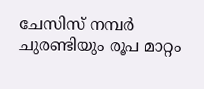ചേസിസ് നമ്പര്‍ ചുരണ്ടിയും രൂപ മാറ്റം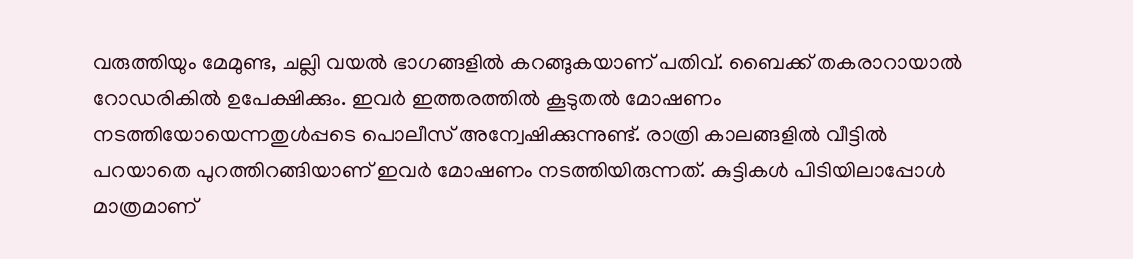വരുത്തിയും മേമുണ്ട, ചല്ലി വയല്‍ ഭാഗങ്ങളില്‍ കറങ്ങുകയാണ് പതിവ്. ബൈക്ക് തകരാറായാല്‍ റോഡരികില്‍ ഉപേക്ഷിക്കും. ഇവര്‍ ഇത്തരത്തില്‍ കൂടുതല്‍ മോഷണം നടത്തിയോയെന്നതുള്‍പ്പടെ പൊലീസ് അന്വേഷിക്കുന്നുണ്ട്. രാത്രി കാലങ്ങളില്‍ വീട്ടില്‍ പറയാതെ പുറത്തിറങ്ങിയാണ് ഇവര്‍ മോഷണം നടത്തിയിരുന്നത്. കുട്ടികള്‍ പിടിയിലാപ്പോള്‍ മാത്രമാണ്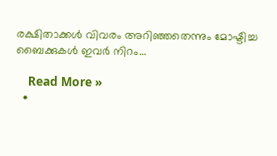രക്ഷിതാക്കള്‍ വിവരം അറിഞ്ഞതെന്നും മോഷ്ടിച്ച ബൈക്കുകള്‍ ഇവര്‍ നിറം…

    Read More »
  •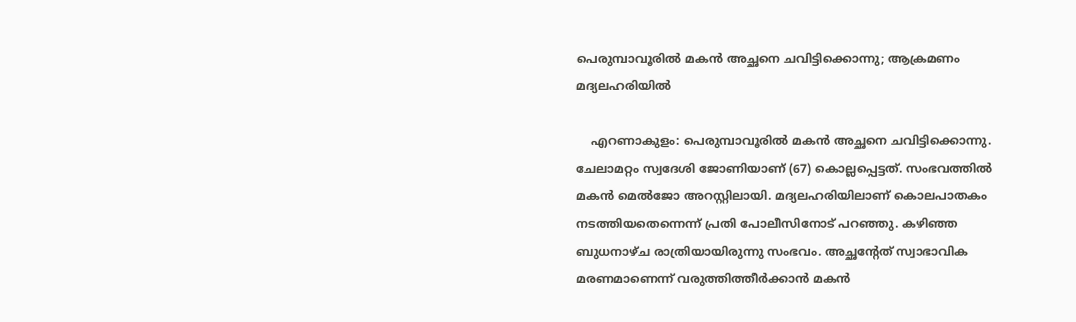പെരുമ്പാവൂരില്‍ മകന്‍ അച്ഛനെ ചവിട്ടിക്കൊന്നു; ആക്രമണം മദ്യലഹരിയില്‍

    എറണാകുളം: പെരുമ്പാവൂരില്‍ മകന്‍ അച്ഛനെ ചവിട്ടിക്കൊന്നു. ചേലാമറ്റം സ്വദേശി ജോണിയാണ് (67) കൊല്ലപ്പെട്ടത്. സംഭവത്തില്‍ മകന്‍ മെല്‍ജോ അറസ്റ്റിലായി. മദ്യലഹരിയിലാണ് കൊലപാതകം നടത്തിയതെന്നെന്ന് പ്രതി പോലീസിനോട് പറഞ്ഞു. കഴിഞ്ഞ ബുധനാഴ്ച രാത്രിയായിരുന്നു സംഭവം. അച്ഛന്റേത് സ്വാഭാവിക മരണമാണെന്ന് വരുത്തിത്തീര്‍ക്കാന്‍ മകന്‍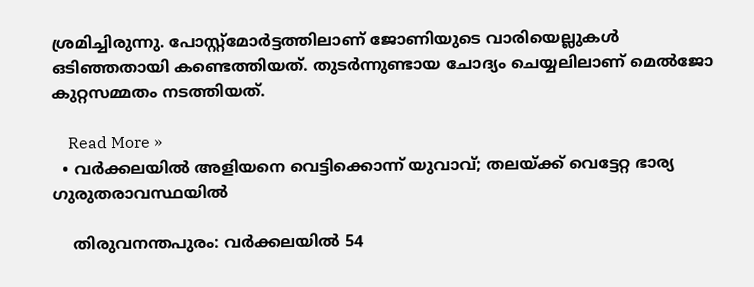ശ്രമിച്ചിരുന്നു. പോസ്റ്റ്മോര്‍ട്ടത്തിലാണ് ജോണിയുടെ വാരിയെല്ലുകള്‍ ഒടിഞ്ഞതായി കണ്ടെത്തിയത്. തുടര്‍ന്നുണ്ടായ ചോദ്യം ചെയ്യലിലാണ് മെല്‍ജോ കുറ്റസമ്മതം നടത്തിയത്.

    Read More »
  • വര്‍ക്കലയില്‍ അളിയനെ വെട്ടിക്കൊന്ന് യുവാവ്; തലയ്ക്ക് വെട്ടേറ്റ ഭാര്യ ഗുരുതരാവസ്ഥയില്‍

    തിരുവനന്തപുരം: വര്‍ക്കലയില്‍ 54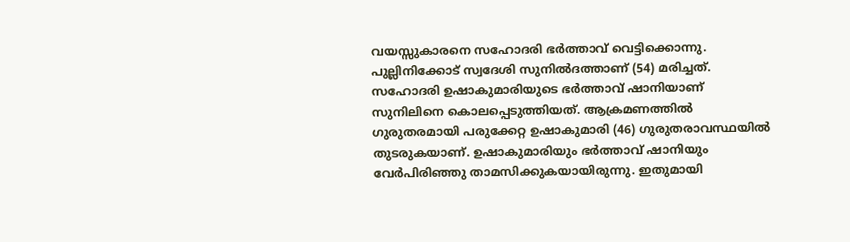വയസ്സുകാരനെ സഹോദരി ഭര്‍ത്താവ് വെട്ടിക്കൊന്നു. പുല്ലിനിക്കോട് സ്വദേശി സുനില്‍ദത്താണ് (54) മരിച്ചത്. സഹോദരി ഉഷാകുമാരിയുടെ ഭര്‍ത്താവ് ഷാനിയാണ് സുനിലിനെ കൊലപ്പെടുത്തിയത്. ആക്രമണത്തില്‍ ഗുരുതരമായി പരുക്കേറ്റ ഉഷാകുമാരി (46) ഗുരുതരാവസ്ഥയില്‍ തുടരുകയാണ്. ഉഷാകുമാരിയും ഭര്‍ത്താവ് ഷാനിയും വേര്‍പിരിഞ്ഞു താമസിക്കുകയായിരുന്നു. ഇതുമായി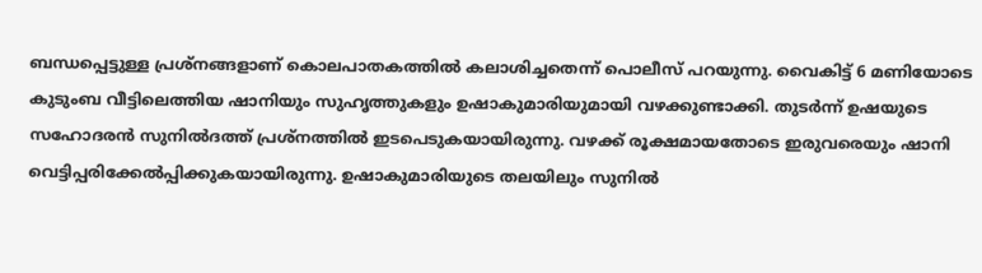ബന്ധപ്പെട്ടുള്ള പ്രശ്‌നങ്ങളാണ് കൊലപാതകത്തില്‍ കലാശിച്ചതെന്ന് പൊലീസ് പറയുന്നു. വൈകിട്ട് 6 മണിയോടെ കുടുംബ വീട്ടിലെത്തിയ ഷാനിയും സുഹൃത്തുകളും ഉഷാകുമാരിയുമായി വഴക്കുണ്ടാക്കി. തുടര്‍ന്ന് ഉഷയുടെ സഹോദരന്‍ സുനില്‍ദത്ത് പ്രശ്‌നത്തില്‍ ഇടപെടുകയായിരുന്നു. വഴക്ക് രൂക്ഷമായതോടെ ഇരുവരെയും ഷാനി വെട്ടിപ്പരിക്കേല്‍പ്പിക്കുകയായിരുന്നു. ഉഷാകുമാരിയുടെ തലയിലും സുനില്‍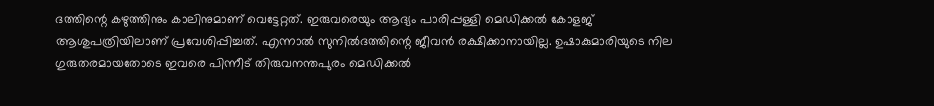ദത്തിന്റെ കഴുത്തിനും കാലിനുമാണ് വെട്ടേറ്റത്. ഇരുവരെയും ആദ്യം പാരിപ്പള്ളി മെഡിക്കല്‍ കോളജ് ആശുപത്രിയിലാണ് പ്രവേശിപ്പിച്ചത്. എന്നാല്‍ സുനില്‍ദത്തിന്റെ ജീവന്‍ രക്ഷിക്കാനായില്ല. ഉഷാകുമാരിയുടെ നില ഗുരുതരമായതോടെ ഇവരെ പിന്നീട് തിരുവനന്തപുരം മെഡിക്കല്‍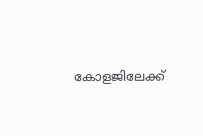കോളജിലേക്ക്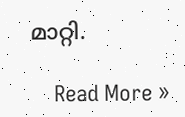മാറ്റി.

    Read More »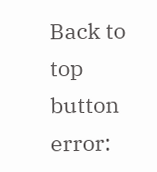Back to top button
error: